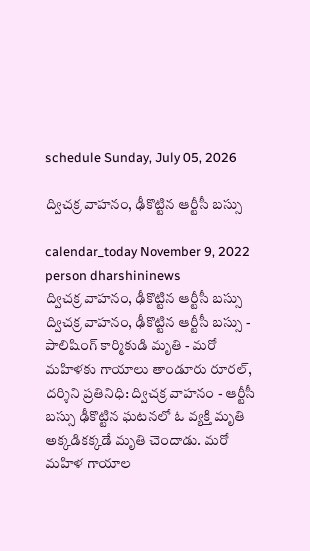schedule Sunday, July 05, 2026

ద్విచక్ర వాహనం, ఢీకొట్టిన ఆర్టీసీ బస్సు

calendar_today November 9, 2022
person dharshininews
ద్విచక్ర వాహనం, ఢీకొట్టిన ఆర్టీసీ బస్సు
ద్విచక్ర వాహనం, ఢీకొట్టిన ఆర్టీసీ బస్సు - పాలిషింగ్‌ కార్మికుడి మృతి - మరో మహిళకు గాయాలు తాండూరు రూరల్, దర్శిని ప్రతినిధి: ద్విచక్ర వాహనం - ఆర్టీసీ బస్సు ఢీకొట్టిన ఘటనలో ఓ వ్యక్తి మృతి అక్కడికక్కడే మృతి చెందాడు. మరో మహిళ గాయాల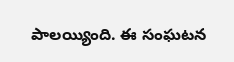పాలయ్యింది. ఈ సంఘటన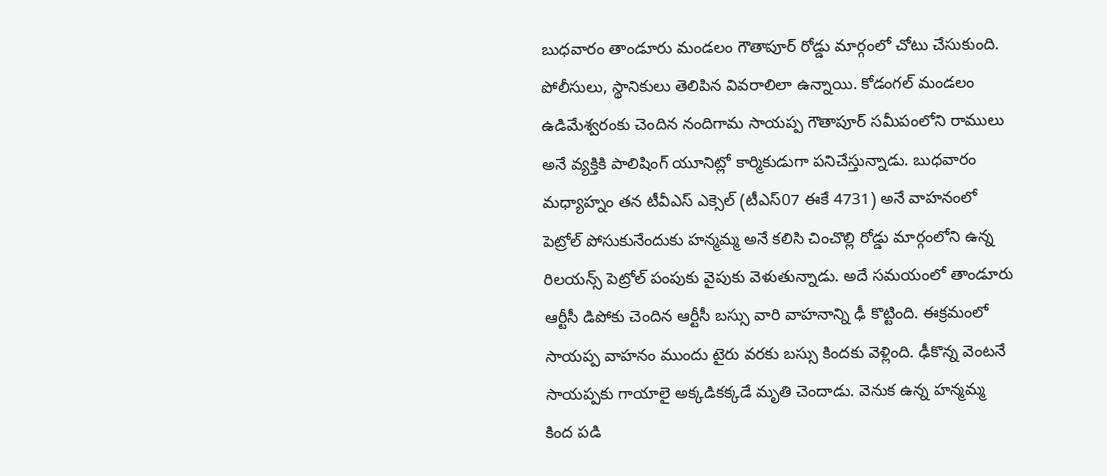బుధవారం తాండూరు మండలం గౌతాపూర్ రోడ్డు మార్గంలో చోటు చేసుకుంది. పోలీసులు, స్థానికులు తెలిపిన వివరాలిలా ఉన్నాయి. కోడంగల్ మండలం ఉడిమేశ్వరంకు చెందిన నందిగామ సాయప్ప గౌతాపూర్ సమీపంలోని రాములు అనే వ్యక్తికి పాలిషింగ్ యూనిట్లో కార్మికుడుగా పనిచేస్తున్నాడు. బుధవారం మధ్యాహ్నం తన టీవీఎస్ ఎక్సెల్ (టీఎస్07 ఈకే 4731) అనే వాహనంలో పెట్రోల్ పోసుకునేందుకు హన్మమ్మ అనే కలిసి చించొల్లి రోడ్డు మార్గంలోని ఉన్న రిలయన్స్ పెట్రోల్ పంపుకు వైపుకు వెళుతున్నాడు. అదే సమయంలో తాండూరు ఆర్టీసీ డిపోకు చెందిన ఆర్టీసీ బస్సు వారి వాహనాన్ని ఢీ కొట్టింది. ఈక్రమంలో సాయప్ప వాహనం ముందు టైరు వరకు బస్సు కిందకు వెళ్లింది. ఢీకొన్న వెంటనే సాయప్పకు గాయాలై అక్కడికక్కడే మృతి చెందాడు. వెనుక ఉన్న హన్మమ్మ కింద పడి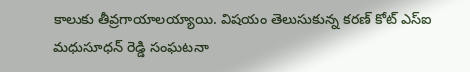కాలుకు తీవ్రగాయాలయ్యాయి. విషయం తెలుసుకున్న కరణ్ కోట్ ఎస్ఐ మధుసూధన్ రెడ్డి సంఘటనా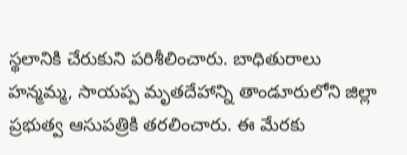స్థలానికి చేరుకుని పరిశీలించారు. బాధితురాలు హన్మమ్మ, సాయప్ప మృతదేహాన్ని తాండూరులోని జిల్లా ప్రభుత్వ ఆసుపత్రికి తరలించారు. ఈ మేరకు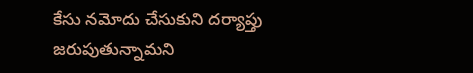కేసు నమోదు చేసుకుని దర్యాప్తు జరుపుతున్నామని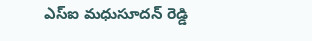ఎస్ఐ మధుసూదన్ రెడ్డి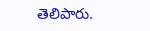తెలిపారు.